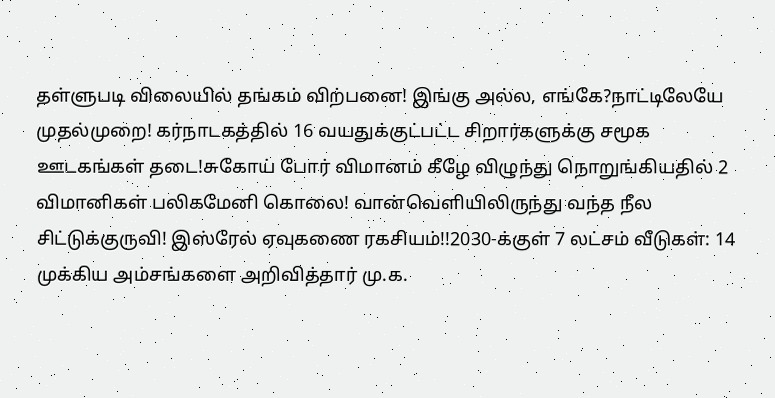தள்ளுபடி விலையில் தங்கம் விற்பனை! இங்கு அல்ல, எங்கே?நாட்டிலேயே முதல்முறை! கர்நாடகத்தில் 16 வயதுக்குட்பட்ட சிறார்களுக்கு சமூக ஊடகங்கள் தடை!சுகோய் போர் விமானம் கீழே விழுந்து நொறுங்கியதில் 2 விமானிகள் பலிகமேனி கொலை! வான்வெளியிலிருந்து வந்த நீல சிட்டுக்குருவி! இஸ்ரேல் ஏவுகணை ரகசியம்!!2030-க்குள் 7 லட்சம் வீடுகள்: 14 முக்கிய அம்சங்களை அறிவித்தார் மு.க.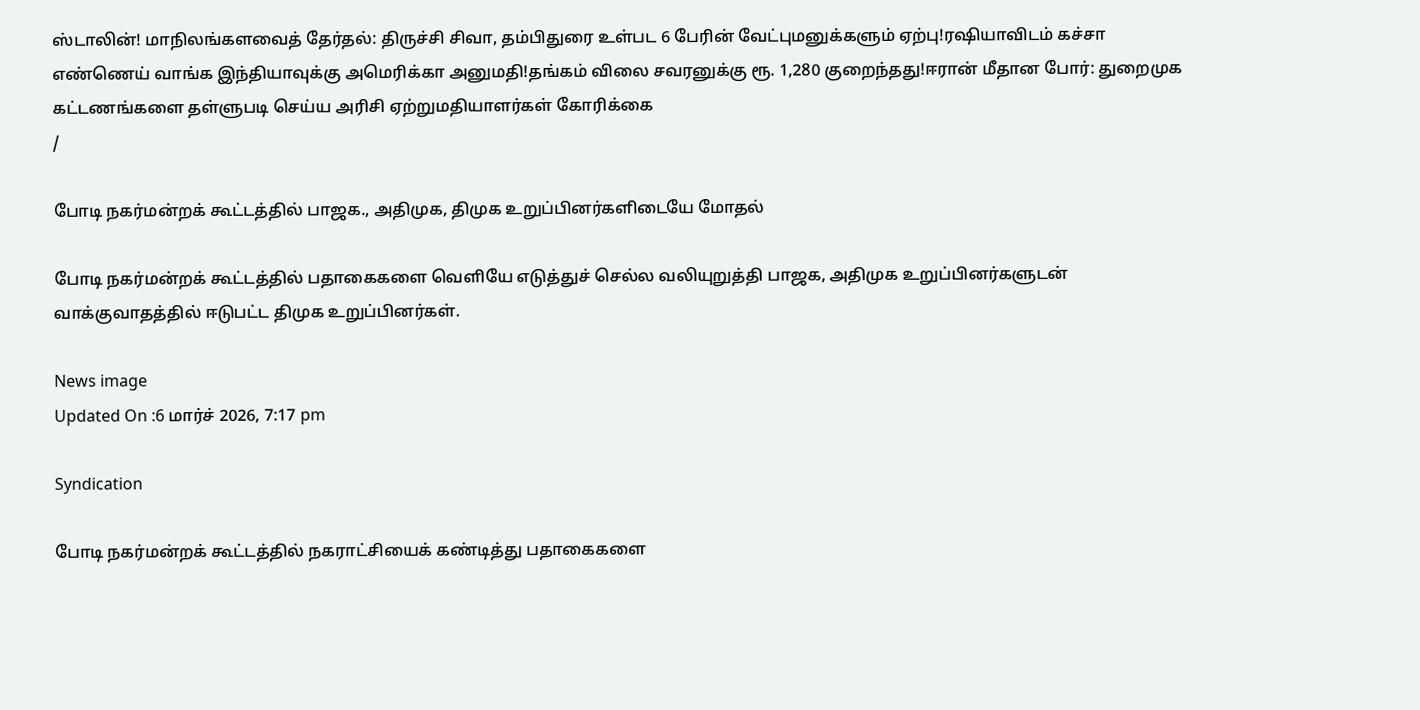ஸ்டாலின்! மாநிலங்களவைத் தேர்தல்: திருச்சி சிவா, தம்பிதுரை உள்பட 6 பேரின் வேட்புமனுக்களும் ஏற்பு!ரஷியாவிடம் கச்சா எண்ணெய் வாங்க இந்தியாவுக்கு அமெரிக்கா அனுமதி!தங்கம் விலை சவரனுக்கு ரூ. 1,280 குறைந்தது!ஈரான் மீதான போர்: துறைமுக கட்டணங்களை தள்ளுபடி செய்ய அரிசி ஏற்றுமதியாளர்கள் கோரிக்கை
/

போடி நகர்மன்றக் கூட்டத்தில் பாஜக., அதிமுக, திமுக உறுப்பினர்களிடையே மோதல்

போடி நகர்மன்றக் கூட்டத்தில் பதாகைகளை வெளியே எடுத்துச் செல்ல வலியுறுத்தி பாஜக, அதிமுக உறுப்பினர்களுடன் வாக்குவாதத்தில் ஈடுபட்ட திமுக உறுப்பினர்கள்.

News image
Updated On :6 மார்ச் 2026, 7:17 pm

Syndication

போடி நகர்மன்றக் கூட்டத்தில் நகராட்சியைக் கண்டித்து பதாகைகளை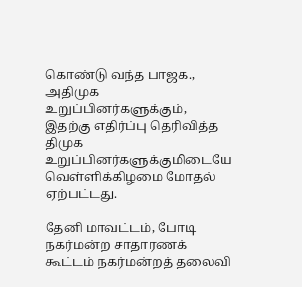கொண்டு வந்த பாஜக., அதிமுக உறுப்பினர்களுக்கும், இதற்கு எதிர்ப்பு தெரிவித்த திமுக உறுப்பினர்களுக்குமிடையே வெள்ளிக்கிழமை மோதல் ஏற்பட்டது.

தேனி மாவட்டம், போடி நகர்மன்ற சாதாரணக் கூட்டம் நகர்மன்றத் தலைவி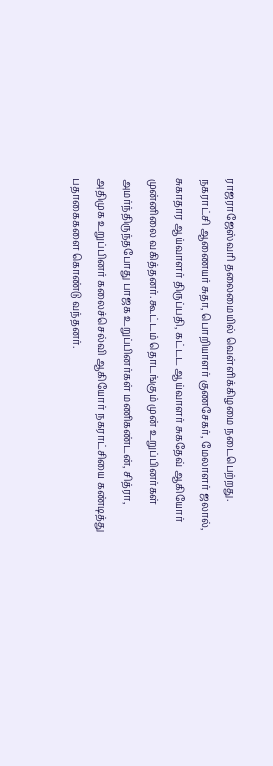ராஜராஜேஸ்வரி தலைமையில் வெள்ளிக்கிழமை நடைபெற்றது. நகராட்சி ஆணையர் சுதா, பொறியாளர் குணசேகர், மேலாளர் ஜலால், சுகாதார ஆய்வாளர் திருப்பதி, கட்டட ஆய்வாளர் சுகதேவ் ஆகியோர் முன்னிலை வகித்தனர். கூட்டம் தொடங்கும் முன் உறுப்பினர்கள் அமர்ந்திருந்தபோது பாஜக உறுப்பினர்கள் மணிகண்டன், சித்ரா, அதிமுக உறுப்பினர் கலைச்செல்வி ஆகியோர் நகராட்சியை கண்டித்து பதாகைகளை கொண்டு வந்தனர்.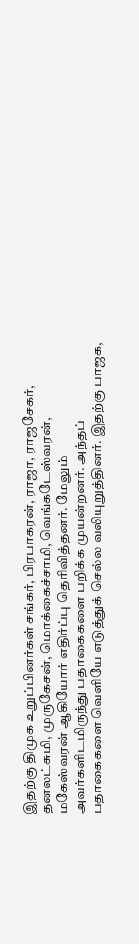இதற்கு திமுக உறுப்பினர்கள் சங்கர், பிரபாகரன், ராஜா, ராஜசேகர், தனலட்சுமி, முருகேசன், மொக்கைச்சாமி, வெங்கடேஸ்வரன், மகேஸ்வரன் ஆகியோர் எதிர்ப்பு தெரிவித்தனர். மேலும் அவர்களிடமிருந்து பதாகைகளை பறிக்க முயன்றனர். அந்தப் பதாகைகளை வெளியே எடுத்துக் செல்ல வலியுறுத்தினர். இதற்கு பாஜக,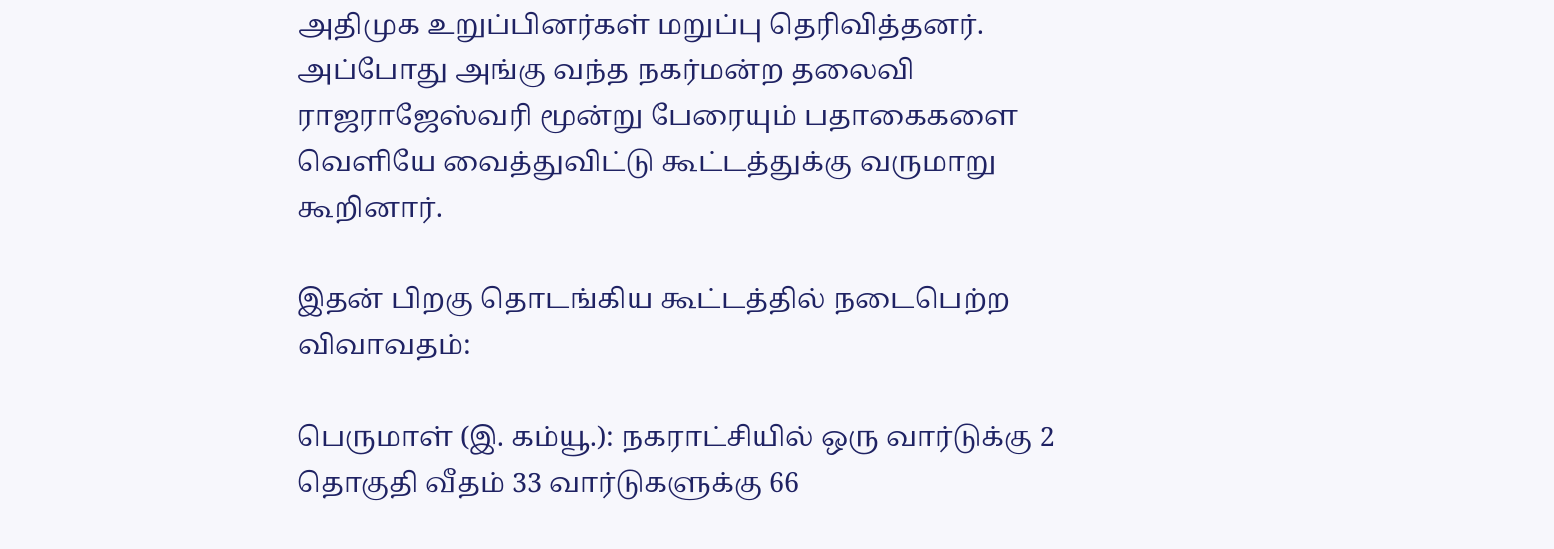அதிமுக உறுப்பினர்கள் மறுப்பு தெரிவித்தனர். அப்போது அங்கு வந்த நகர்மன்ற தலைவி ராஜராஜேஸ்வரி மூன்று பேரையும் பதாகைகளை வெளியே வைத்துவிட்டு கூட்டத்துக்கு வருமாறு கூறினார்.

இதன் பிறகு தொடங்கிய கூட்டத்தில் நடைபெற்ற விவாவதம்:

பெருமாள் (இ. கம்யூ.): நகராட்சியில் ஒரு வார்டுக்கு 2 தொகுதி வீதம் 33 வார்டுகளுக்கு 66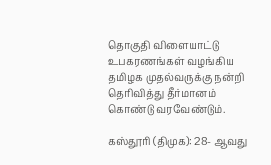தொகுதி விளையாட்டு உபகரணங்கள் வழங்கிய தமிழக முதல்வருக்கு நன்றி தெரிவித்து தீர்மானம் கொண்டு வரவேண்டும்.

கஸ்தூரி (திமுக): 28- ஆவது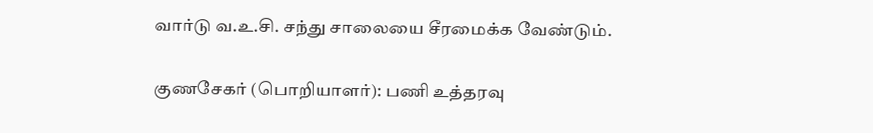வார்டு வ.உ.சி. சந்து சாலையை சீரமைக்க வேண்டும்.

குணசேகர் (பொறியாளர்): பணி உத்தரவு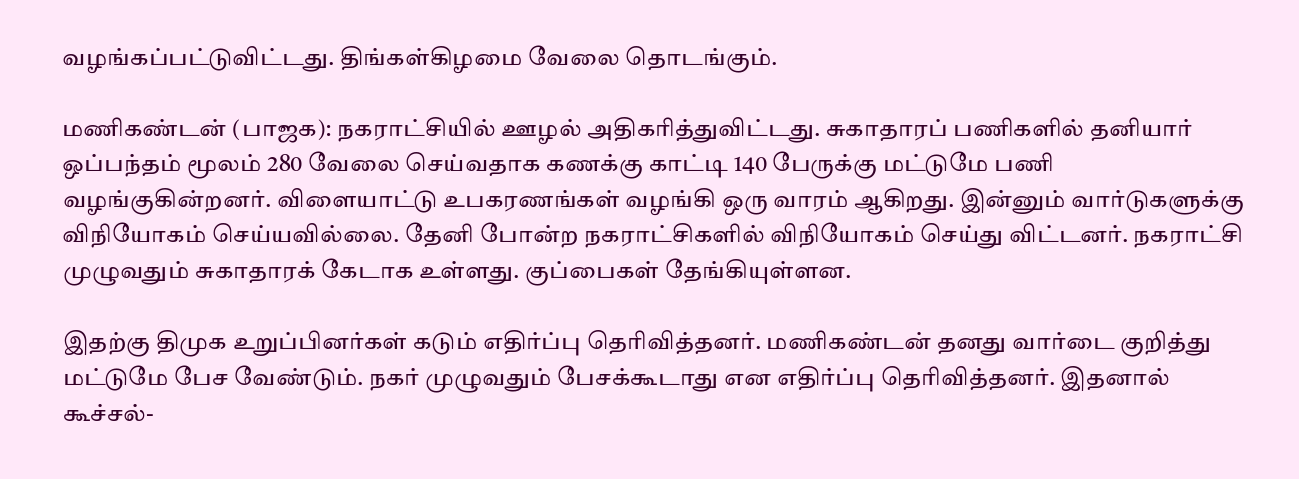வழங்கப்பட்டுவிட்டது. திங்கள்கிழமை வேலை தொடங்கும்.

மணிகண்டன் (பாஜக): நகராட்சியில் ஊழல் அதிகரித்துவிட்டது. சுகாதாரப் பணிகளில் தனியார் ஒப்பந்தம் மூலம் 280 வேலை செய்வதாக கணக்கு காட்டி 140 பேருக்கு மட்டுமே பணி வழங்குகின்றனர். விளையாட்டு உபகரணங்கள் வழங்கி ஒரு வாரம் ஆகிறது. இன்னும் வார்டுகளுக்கு விநியோகம் செய்யவில்லை. தேனி போன்ற நகராட்சிகளில் விநியோகம் செய்து விட்டனர். நகராட்சி முழுவதும் சுகாதாரக் கேடாக உள்ளது. குப்பைகள் தேங்கியுள்ளன.

இதற்கு திமுக உறுப்பினர்கள் கடும் எதிர்ப்பு தெரிவித்தனர். மணிகண்டன் தனது வார்டை குறித்து மட்டுமே பேச வேண்டும். நகர் முழுவதும் பேசக்கூடாது என எதிர்ப்பு தெரிவித்தனர். இதனால் கூச்சல்-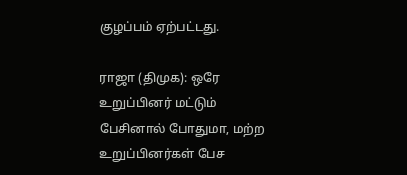குழப்பம் ஏற்பட்டது.

ராஜா (திமுக): ஒரே உறுப்பினர் மட்டும் பேசினால் போதுமா, மற்ற உறுப்பினர்கள் பேச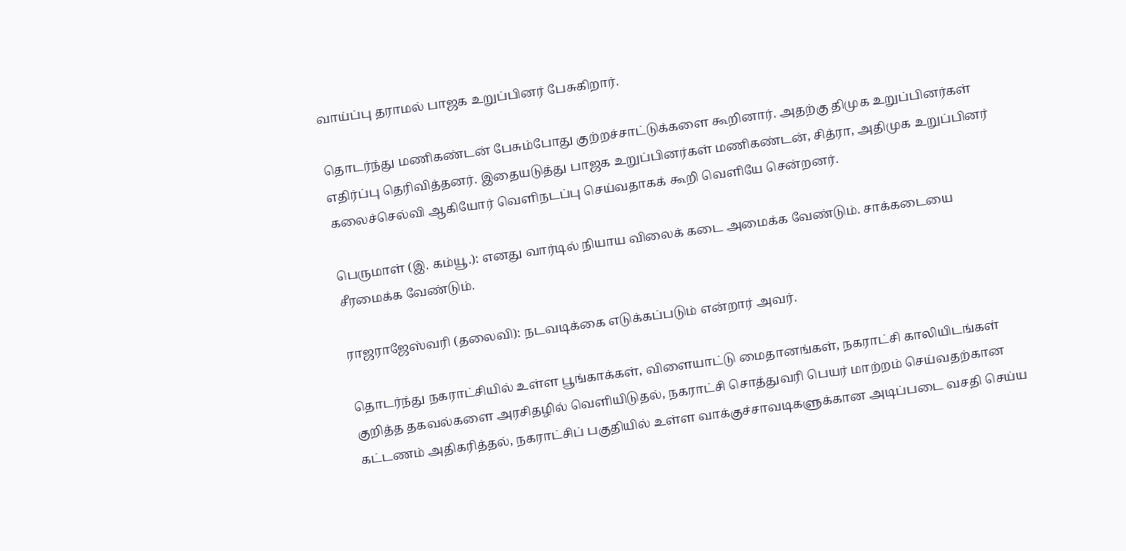வாய்ப்பு தராமல் பாஜக உறுப்பினர் பேசுகிறார்.

தொடர்ந்து மணிகண்டன் பேசும்போது குற்றச்சாட்டுக்களை கூறினார். அதற்கு திமுக உறுப்பினர்கள் எதிர்ப்பு தெரிவித்தனர். இதையடுத்து பாஜக உறுப்பினர்கள் மணிகண்டன், சித்ரா, அதிமுக உறுப்பினர் கலைச்செல்வி ஆகியோர் வெளிநடப்பு செய்வதாகக் கூறி வெளியே சென்றனர்.

பெருமாள் (இ. கம்யூ.): எனது வார்டில் நியாய விலைக் கடை அமைக்க வேண்டும். சாக்கடையை சீரமைக்க வேண்டும்.

ராஜராஜேஸ்வரி (தலைவி): நடவடிக்கை எடுக்கப்படும் என்றார் அவர்.

தொடர்ந்து நகராட்சியில் உள்ள பூங்காக்கள், விளையாட்டு மைதானங்கள், நகராட்சி காலியிடங்கள் குறித்த தகவல்களை அரசிதழில் வெளியிடுதல், நகராட்சி சொத்துவரி பெயர் மாற்றம் செய்வதற்கான கட்டணம் அதிகரித்தல், நகராட்சிப் பகுதியில் உள்ள வாக்குச்சாவடிகளுக்கான அடிப்படை வசதி செய்ய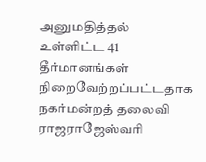அனுமதித்தல் உள்ளிட்ட 41 தீர்மானங்கள் நிறைவேற்றப்பட்டதாக நகர்மன்றத் தலைவி ராஜராஜேஸ்வரி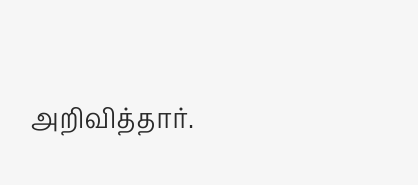அறிவித்தார்.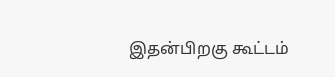இதன்பிறகு கூட்டம்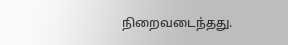நிறைவடைந்தது.